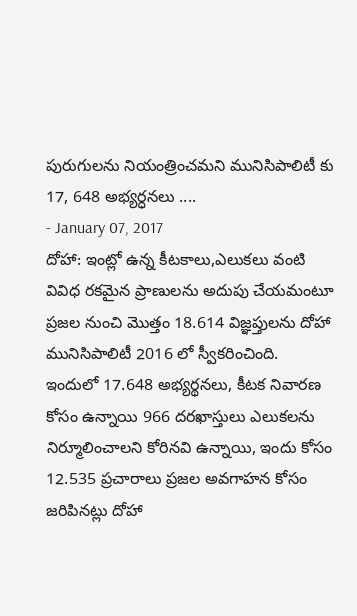పురుగులను నియంత్రించమని మునిసిపాలిటీ కు 17, 648 అభ్యర్ధనలు ....
- January 07, 2017
దోహా: ఇంట్లో ఉన్న కీటకాలు,ఎలుకలు వంటి వివిధ రకమైన ప్రాణులను అదుపు చేయమంటూ ప్రజల నుంచి మొత్తం 18.614 విజ్ఞప్తులను దోహా మునిసిపాలిటీ 2016 లో స్వీకరించింది. ఇందులో 17.648 అభ్యర్థనలు, కీటక నివారణ కోసం ఉన్నాయి 966 దరఖాస్తులు ఎలుకలను నిర్మూలించాలని కోరినవి ఉన్నాయి, ఇందు కోసం 12.535 ప్రచారాలు ప్రజల అవగాహన కోసం జరిపినట్లు దోహా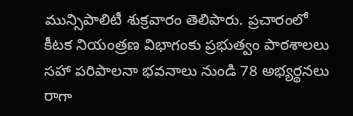మున్సిపాలిటీ శుక్రవారం తెలిపారు. ప్రచారంలో కీటక నియంత్రణ విభాగంకు ప్రభుత్వం పాఠశాలలు సహా పరిపాలనా భవనాలు నుండి 78 అభ్యర్థనలు రాగా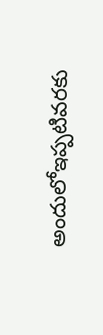అందులోఇప్పటివరకు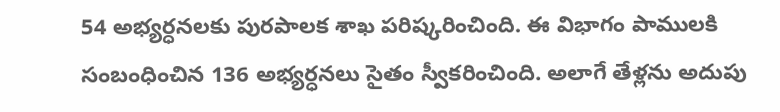54 అభ్యర్ధనలకు పురపాలక శాఖ పరిష్కరించింది. ఈ విభాగం పాములకి సంబంధించిన 136 అభ్యర్ధనలు సైతం స్వీకరించింది. అలాగే తేళ్లను అదుపు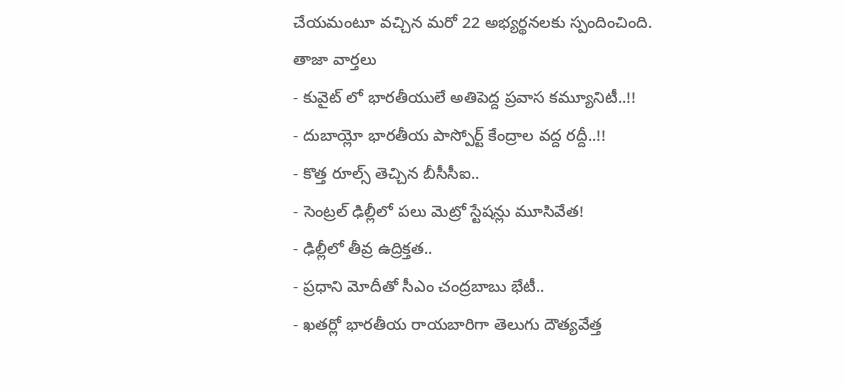చేయమంటూ వచ్చిన మరో 22 అభ్యర్థనలకు స్పందించింది.
తాజా వార్తలు
- కువైట్ లో భారతీయులే అతిపెద్ద ప్రవాస కమ్యూనిటీ..!!
- దుబాయ్లో భారతీయ పాస్పోర్ట్ కేంద్రాల వద్ద రద్దీ..!!
- కొత్త రూల్స్ తెచ్చిన బీసీసీఐ..
- సెంట్రల్ ఢిల్లీలో పలు మెట్రో స్టేషన్లు మూసివేత!
- ఢిల్లీలో తీవ్ర ఉద్రిక్తత..
- ప్రధాని మోదీతో సీఎం చంద్రబాబు భేటీ..
- ఖతర్లో భారతీయ రాయబారిగా తెలుగు దౌత్యవేత్త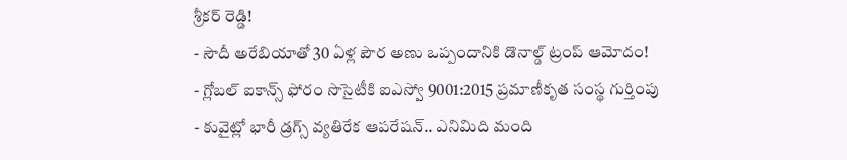శ్రీకర్ రెడ్డి!
- సౌదీ అరేబియాతో 30 ఏళ్ల పౌర అణు ఒప్పందానికి డొనాల్డ్ ట్రంప్ ఆమోదం!
- గ్లోబల్ ఐకాన్స్ ఫోరం సొసైటీకి ఐఎస్వో 9001:2015 ప్రమాణీకృత సంస్థ గుర్తింపు
- కువైట్లో భారీ డ్రగ్స్ వ్యతిరేక ఆపరేషన్.. ఎనిమిది మంది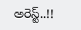అరెస్ట్..!!